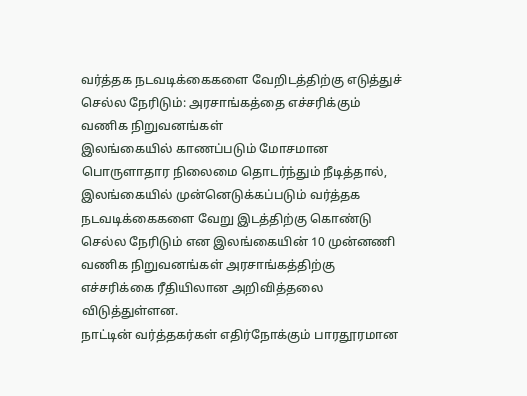வர்த்தக நடவடிக்கைகளை வேறிடத்திற்கு எடுத்துச் செல்ல நேரிடும்: அரசாங்கத்தை எச்சரிக்கும் வணிக நிறுவனங்கள்
இலங்கையில் காணப்படும் மோசமான பொருளாதார நிலைமை தொடர்ந்தும் நீடித்தால், இலங்கையில் முன்னெடுக்கப்படும் வர்த்தக நடவடிக்கைகளை வேறு இடத்திற்கு கொண்டு செல்ல நேரிடும் என இலங்கையின் 10 முன்னணி வணிக நிறுவனங்கள் அரசாங்கத்திற்கு எச்சரிக்கை ரீதியிலான அறிவித்தலை விடுத்துள்ளன.
நாட்டின் வர்த்தகர்கள் எதிர்நோக்கும் பாரதூரமான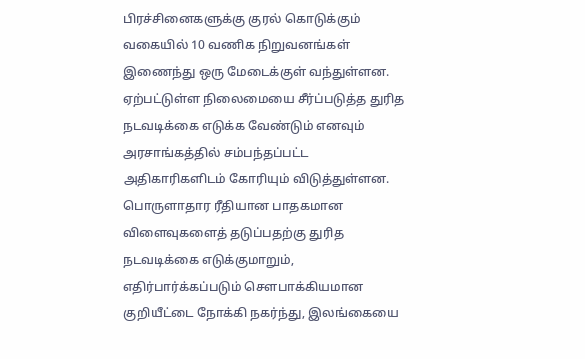பிரச்சினைகளுக்கு குரல் கொடுக்கும் வகையில் 10 வணிக நிறுவனங்கள் இணைந்து ஒரு மேடைக்குள் வந்துள்ளன.
ஏற்பட்டுள்ள நிலைமையை சீர்ப்படுத்த துரித நடவடிக்கை எடுக்க வேண்டும் எனவும் அரசாங்கத்தில் சம்பந்தப்பட்ட அதிகாரிகளிடம் கோரியும் விடுத்துள்ளன.
பொருளாதார ரீதியான பாதகமான விளைவுகளைத் தடுப்பதற்கு துரித நடவடிக்கை எடுக்குமாறும், எதிர்பார்க்கப்படும் சௌபாக்கியமான குறியீட்டை நோக்கி நகர்ந்து, இலங்கையை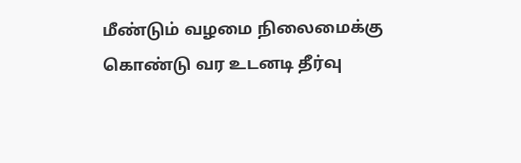மீண்டும் வழமை நிலைமைக்கு கொண்டு வர உடனடி தீர்வு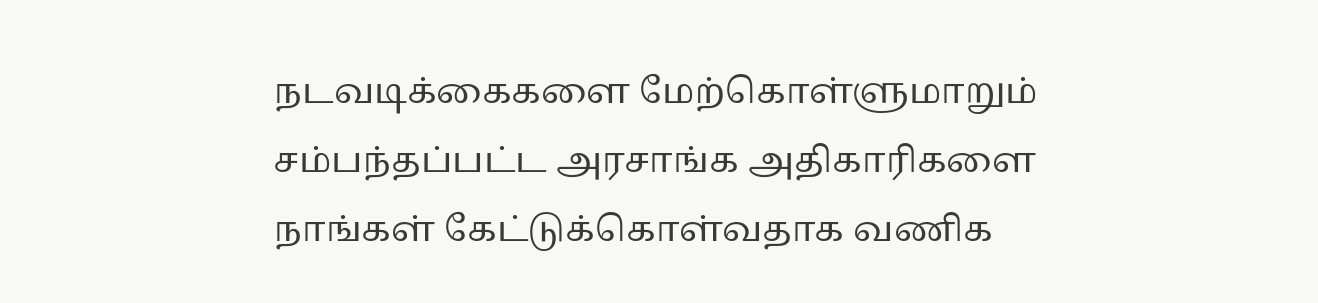நடவடிக்கைகளை மேற்கொள்ளுமாறும் சம்பந்தப்பட்ட அரசாங்க அதிகாரிகளை நாங்கள் கேட்டுக்கொள்வதாக வணிக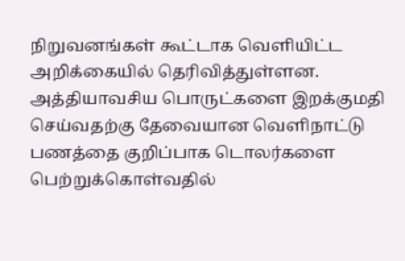நிறுவனங்கள் கூட்டாக வெளியிட்ட அறிக்கையில் தெரிவித்துள்ளன.
அத்தியாவசிய பொருட்களை இறக்குமதி செய்வதற்கு தேவையான வெளிநாட்டு பணத்தை குறிப்பாக டொலர்களை பெற்றுக்கொள்வதில்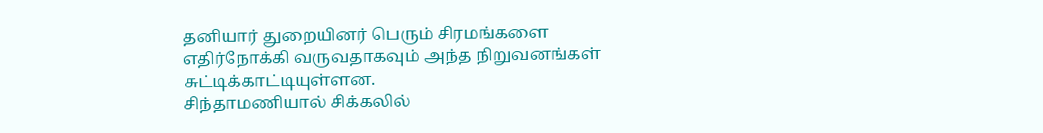தனியார் துறையினர் பெரும் சிரமங்களை எதிர்நோக்கி வருவதாகவும் அந்த நிறுவனங்கள் சுட்டிக்காட்டியுள்ளன.
சிந்தாமணியால் சிக்கலில்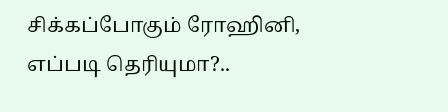சிக்கப்போகும் ரோஹினி, எப்படி தெரியுமா?..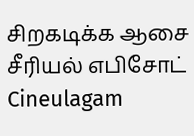சிறகடிக்க ஆசை சீரியல் எபிசோட் Cineulagam